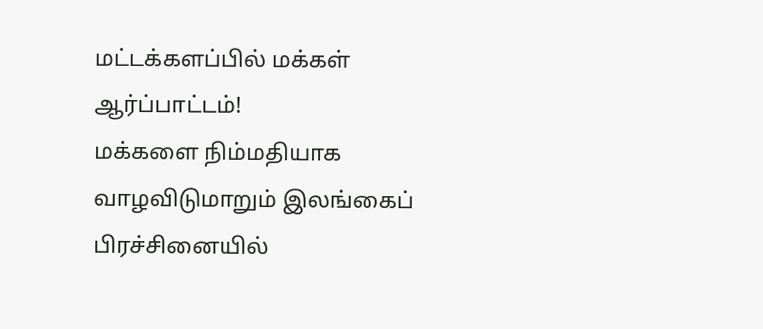மட்டக்களப்பில் மக்கள் ஆர்ப்பாட்டம்!
மக்களை நிம்மதியாக வாழவிடுமாறும் இலங்கைப் பிரச்சினையில்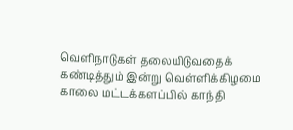வெளிநாடுகள் தலையிடுவதைக் கண்டித்தும் இன்று வெள்ளிக்கிழமை காலை மட்டக்களப்பில் காந்தி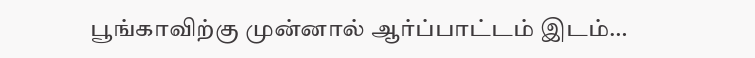பூங்காவிற்கு முன்னால் ஆர்ப்பாட்டம் இடம்…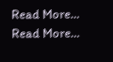Read More...
Read More...